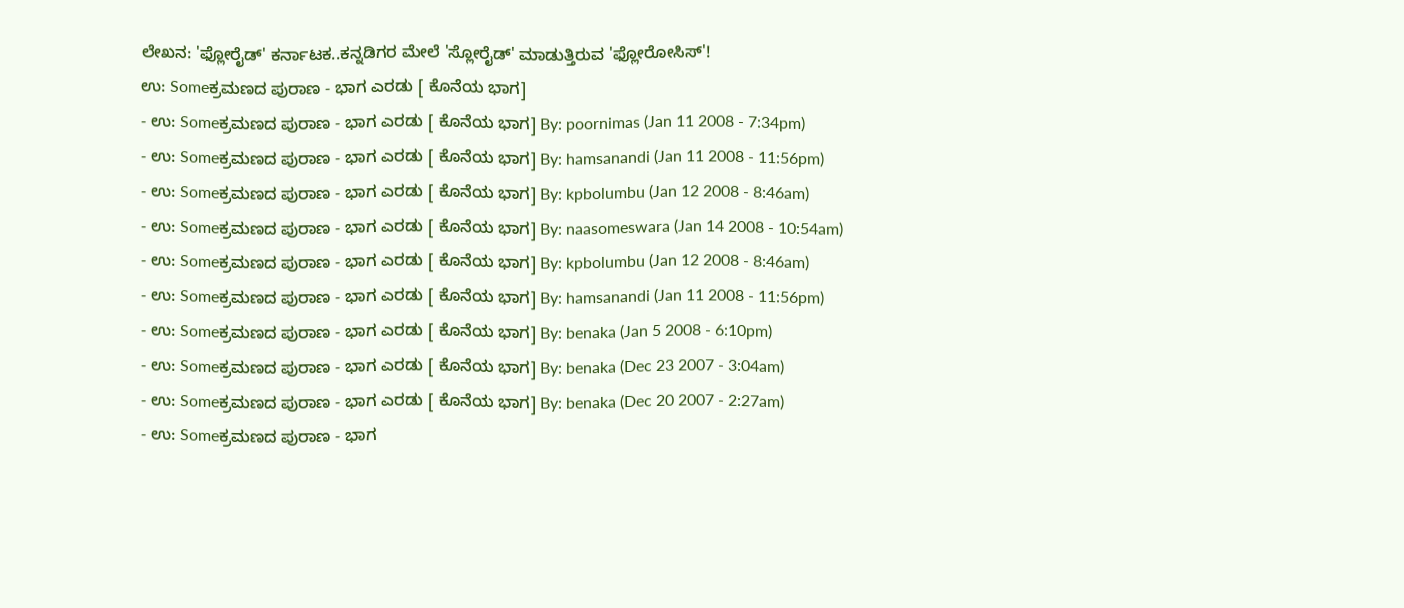ಲೇಖನ: 'ಫ್ಲೋರೈಡ್' ಕರ್ನಾಟಕ..ಕನ್ನಡಿಗರ ಮೇಲೆ 'ಸ್ಲೋರೈಡ್' ಮಾಡುತ್ತಿರುವ 'ಫ್ಲೋರೋಸಿಸ್'!
ಉ: Someಕ್ರಮಣದ ಪುರಾಣ - ಭಾಗ ಎರಡು [ ಕೊನೆಯ ಭಾಗ]
- ಉ: Someಕ್ರಮಣದ ಪುರಾಣ - ಭಾಗ ಎರಡು [ ಕೊನೆಯ ಭಾಗ] By: poornimas (Jan 11 2008 - 7:34pm)
- ಉ: Someಕ್ರಮಣದ ಪುರಾಣ - ಭಾಗ ಎರಡು [ ಕೊನೆಯ ಭಾಗ] By: hamsanandi (Jan 11 2008 - 11:56pm)
- ಉ: Someಕ್ರಮಣದ ಪುರಾಣ - ಭಾಗ ಎರಡು [ ಕೊನೆಯ ಭಾಗ] By: kpbolumbu (Jan 12 2008 - 8:46am)
- ಉ: Someಕ್ರಮಣದ ಪುರಾಣ - ಭಾಗ ಎರಡು [ ಕೊನೆಯ ಭಾಗ] By: naasomeswara (Jan 14 2008 - 10:54am)
- ಉ: Someಕ್ರಮಣದ ಪುರಾಣ - ಭಾಗ ಎರಡು [ ಕೊನೆಯ ಭಾಗ] By: kpbolumbu (Jan 12 2008 - 8:46am)
- ಉ: Someಕ್ರಮಣದ ಪುರಾಣ - ಭಾಗ ಎರಡು [ ಕೊನೆಯ ಭಾಗ] By: hamsanandi (Jan 11 2008 - 11:56pm)
- ಉ: Someಕ್ರಮಣದ ಪುರಾಣ - ಭಾಗ ಎರಡು [ ಕೊನೆಯ ಭಾಗ] By: benaka (Jan 5 2008 - 6:10pm)
- ಉ: Someಕ್ರಮಣದ ಪುರಾಣ - ಭಾಗ ಎರಡು [ ಕೊನೆಯ ಭಾಗ] By: benaka (Dec 23 2007 - 3:04am)
- ಉ: Someಕ್ರಮಣದ ಪುರಾಣ - ಭಾಗ ಎರಡು [ ಕೊನೆಯ ಭಾಗ] By: benaka (Dec 20 2007 - 2:27am)
- ಉ: Someಕ್ರಮಣದ ಪುರಾಣ - ಭಾಗ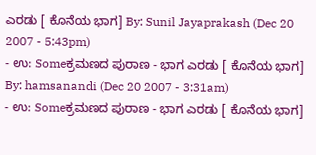ಎರಡು [ ಕೊನೆಯ ಭಾಗ] By: Sunil Jayaprakash (Dec 20 2007 - 5:43pm)
- ಉ: Someಕ್ರಮಣದ ಪುರಾಣ - ಭಾಗ ಎರಡು [ ಕೊನೆಯ ಭಾಗ] By: hamsanandi (Dec 20 2007 - 3:31am)
- ಉ: Someಕ್ರಮಣದ ಪುರಾಣ - ಭಾಗ ಎರಡು [ ಕೊನೆಯ ಭಾಗ]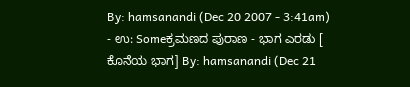By: hamsanandi (Dec 20 2007 - 3:41am)
- ಉ: Someಕ್ರಮಣದ ಪುರಾಣ - ಭಾಗ ಎರಡು [ ಕೊನೆಯ ಭಾಗ] By: hamsanandi (Dec 21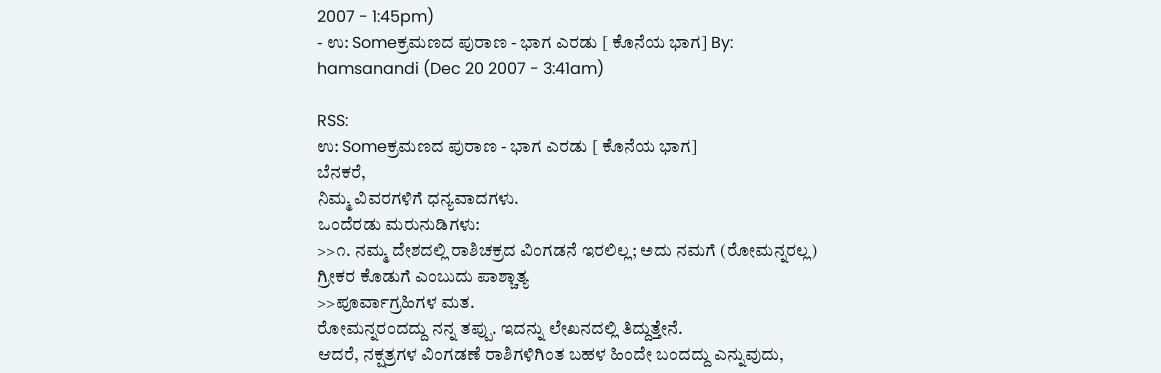2007 - 1:45pm)
- ಉ: Someಕ್ರಮಣದ ಪುರಾಣ - ಭಾಗ ಎರಡು [ ಕೊನೆಯ ಭಾಗ] By: hamsanandi (Dec 20 2007 - 3:41am)

RSS:
ಉ: Someಕ್ರಮಣದ ಪುರಾಣ - ಭಾಗ ಎರಡು [ ಕೊನೆಯ ಭಾಗ]
ಬೆನಕರೆ,
ನಿಮ್ಮ ವಿವರಗಳಿಗೆ ಧನ್ಯವಾದಗಳು.
ಒಂದೆರಡು ಮರುನುಡಿಗಳು:
>>೧. ನಮ್ಮ ದೇಶದಲ್ಲಿ ರಾಶಿಚಕ್ರದ ವಿಂಗಡನೆ ಇರಲಿಲ್ಲ; ಅದು ನಮಗೆ (ರೋಮನ್ನರಲ್ಲ) ಗ್ರೀಕರ ಕೊಡುಗೆ ಎಂಬುದು ಪಾಶ್ಚಾತ್ಯ
>>ಪೂರ್ವಾಗ್ರಹಿಗಳ ಮತ.
ರೋಮನ್ನರಂದದ್ದು ನನ್ನ ತಪ್ಪು. ಇದನ್ನು ಲೇಖನದಲ್ಲಿ ತಿದ್ದುತ್ತೇನೆ.
ಆದರೆ, ನಕ್ಷತ್ರಗಳ ವಿಂಗಡಣೆ ರಾಶಿಗಳಿಗಿಂತ ಬಹಳ ಹಿಂದೇ ಬಂದದ್ದು ಎನ್ನುವುದು,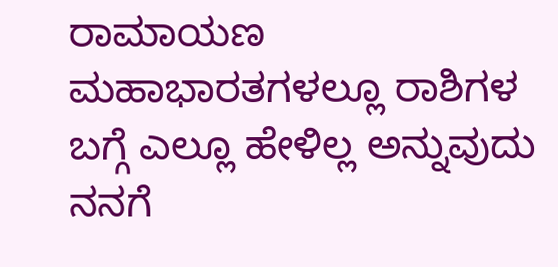ರಾಮಾಯಣ ಮಹಾಭಾರತಗಳಲ್ಲೂ ರಾಶಿಗಳ ಬಗ್ಗೆ ಎಲ್ಲೂ ಹೇಳಿಲ್ಲ ಅನ್ನುವುದು ನನಗೆ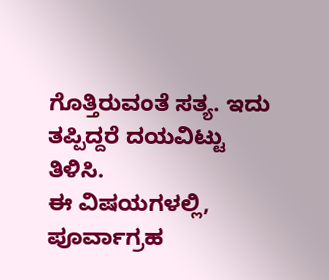ಗೊತ್ತಿರುವಂತೆ ಸತ್ಯ. ಇದು ತಪ್ಪಿದ್ದರೆ ದಯವಿಟ್ಟು ತಿಳಿಸಿ.
ಈ ವಿಷಯಗಳಲ್ಲಿ, ಪೂರ್ವಾಗ್ರಹ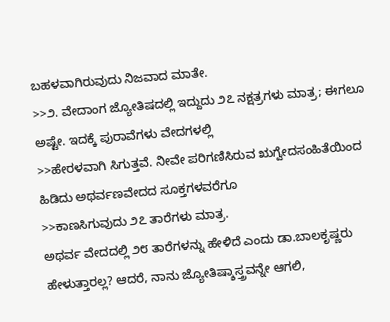ಬಹಳವಾಗಿರುವುದು ನಿಜವಾದ ಮಾತೇ.
>>೨. ವೇದಾಂಗ ಜ್ಯೋತಿಷದಲ್ಲಿ ಇದ್ದುದು ೨೭ ನಕ್ಷತ್ರಗಳು ಮಾತ್ರ; ಈಗಲೂ ಅಷ್ಟೇ. ಇದಕ್ಕೆ ಪುರಾವೆಗಳು ವೇದಗಳಲ್ಲಿ
>>ಹೇರಳವಾಗಿ ಸಿಗುತ್ತವೆ. ನೀವೇ ಪರಿಗಣಿಸಿರುವ ಋಗ್ವೇದಸಂಹಿತೆಯಿಂದ ಹಿಡಿದು ಅಥರ್ವಣವೇದದ ಸೂಕ್ತಗಳವರೆಗೂ
>>ಕಾಣಸಿಗುವುದು ೨೭ ತಾರೆಗಳು ಮಾತ್ರ.
ಅಥರ್ವ ವೇದದಲ್ಲಿ ೨೮ ತಾರೆಗಳನ್ನು ಹೇಳಿದೆ ಎಂದು ಡಾ.ಬಾಲಕೃಷ್ಣರು ಹೇಳುತ್ತಾರಲ್ಲ? ಆದರೆ, ನಾನು ಜ್ಯೋತಿಷ್ಶಾಸ್ತ್ರವನ್ನೇ ಆಗಲಿ,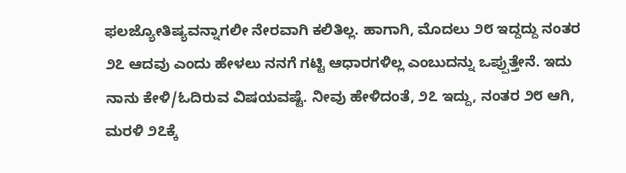ಫಲಜ್ಯೋತಿಷ್ಯವನ್ನಾಗಲೀ ನೇರವಾಗಿ ಕಲಿತಿಲ್ಲ. ಹಾಗಾಗಿ, ಮೊದಲು ೨೮ ಇದ್ದದ್ದು ನಂತರ ೨೭ ಆದವು ಎಂದು ಹೇಳಲು ನನಗೆ ಗಟ್ಟಿ ಆಧಾರಗಳಿಲ್ಲ ಎಂಬುದನ್ನು ಒಪ್ಪುತ್ತೇನೆ. ಇದು ನಾನು ಕೇಳಿ/ಓದಿರುವ ವಿಷಯವಷ್ಟೆ. ನೀವು ಹೇಳಿದಂತೆ, ೨೭ ಇದ್ದು, ನಂತರ ೨೮ ಆಗಿ, ಮರಳಿ ೨೭ಕ್ಕೆ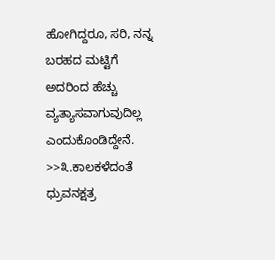ಹೋಗಿದ್ದರೂ, ಸರಿ, ನನ್ನ ಬರಹದ ಮಟ್ಟಿಗೆ ಅದರಿಂದ ಹೆಚ್ಚು ವ್ಯತ್ಯಾಸವಾಗುವುದಿಲ್ಲ ಎಂದುಕೊಂಡಿದ್ದೇನೆ.
>>೩.ಕಾಲಕಳೆದಂತೆ ಧ್ರುವನಕ್ಷತ್ರ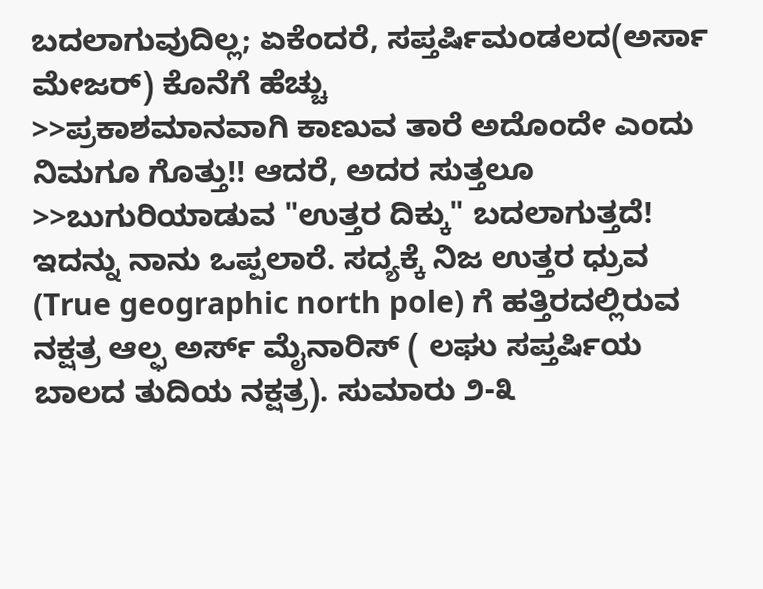ಬದಲಾಗುವುದಿಲ್ಲ; ಏಕೆಂದರೆ, ಸಪ್ತರ್ಷಿಮಂಡಲದ(ಅರ್ಸಾ ಮೇಜರ್) ಕೊನೆಗೆ ಹೆಚ್ಚು
>>ಪ್ರಕಾಶಮಾನವಾಗಿ ಕಾಣುವ ತಾರೆ ಅದೊಂದೇ ಎಂದು ನಿಮಗೂ ಗೊತ್ತು!! ಆದರೆ, ಅದರ ಸುತ್ತಲೂ
>>ಬುಗುರಿಯಾಡುವ "ಉತ್ತರ ದಿಕ್ಕು" ಬದಲಾಗುತ್ತದೆ!
ಇದನ್ನು ನಾನು ಒಪ್ಪಲಾರೆ. ಸದ್ಯಕ್ಕೆ ನಿಜ ಉತ್ತರ ಧ್ರುವ (True geographic north pole) ಗೆ ಹತ್ತಿರದಲ್ಲಿರುವ ನಕ್ಷತ್ರ ಆಲ್ಫ ಅರ್ಸ್ ಮೈನಾರಿಸ್ ( ಲಘು ಸಪ್ತರ್ಷಿಯ ಬಾಲದ ತುದಿಯ ನಕ್ಷತ್ರ). ಸುಮಾರು ೨-೩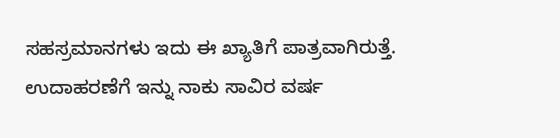ಸಹಸ್ರಮಾನಗಳು ಇದು ಈ ಖ್ಯಾತಿಗೆ ಪಾತ್ರವಾಗಿರುತ್ತೆ. ಉದಾಹರಣೆಗೆ ಇನ್ನು ನಾಕು ಸಾವಿರ ವರ್ಷ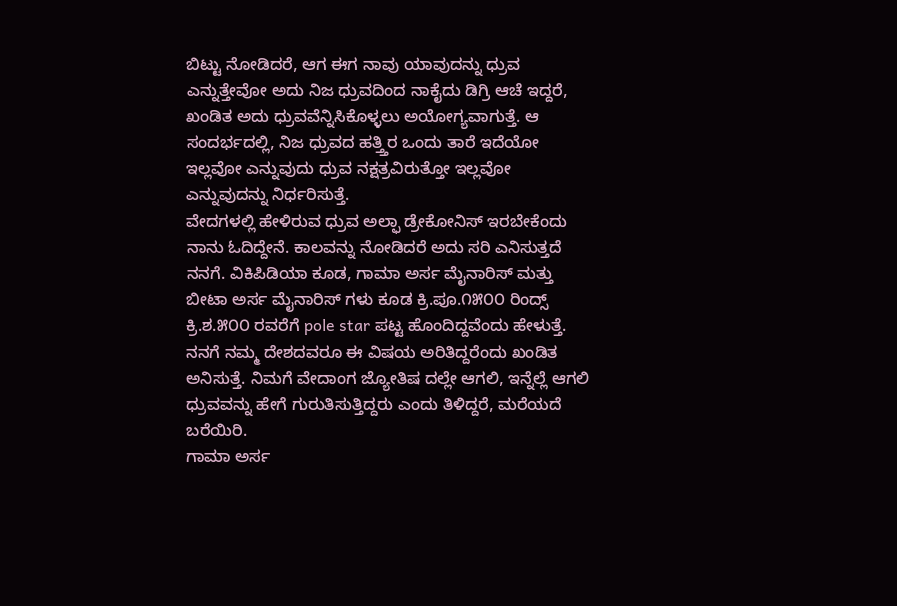ಬಿಟ್ಟು ನೋಡಿದರೆ, ಆಗ ಈಗ ನಾವು ಯಾವುದನ್ನು ಧ್ರುವ ಎನ್ನುತ್ತೇವೋ ಅದು ನಿಜ ಧ್ರುವದಿಂದ ನಾಕೈದು ಡಿಗ್ರಿ ಆಚೆ ಇದ್ದರೆ, ಖಂಡಿತ ಅದು ಧ್ರುವವೆನ್ನಿಸಿಕೊಳ್ಳಲು ಅಯೋಗ್ಯವಾಗುತ್ತೆ. ಆ ಸಂದರ್ಭದಲ್ಲಿ, ನಿಜ ಧ್ರುವದ ಹತ್ತ್ತಿರ ಒಂದು ತಾರೆ ಇದೆಯೋ ಇಲ್ಲವೋ ಎನ್ನುವುದು ಧ್ರುವ ನಕ್ಷತ್ರವಿರುತ್ತೋ ಇಲ್ಲವೋ ಎನ್ನುವುದನ್ನು ನಿರ್ಧರಿಸುತ್ತೆ.
ವೇದಗಳಲ್ಲಿ ಹೇಳಿರುವ ಧ್ರುವ ಅಲ್ಫಾ ಡ್ರೇಕೋನಿಸ್ ಇರಬೇಕೆಂದು ನಾನು ಓದಿದ್ದೇನೆ. ಕಾಲವನ್ನು ನೋಡಿದರೆ ಅದು ಸರಿ ಎನಿಸುತ್ತದೆ ನನಗೆ. ವಿಕಿಪಿಡಿಯಾ ಕೂಡ, ಗಾಮಾ ಅರ್ಸ ಮೈನಾರಿಸ್ ಮತ್ತು ಬೀಟಾ ಅರ್ಸ ಮೈನಾರಿಸ್ ಗಳು ಕೂಡ ಕ್ರಿ.ಪೂ.೧೫೦೦ ರಿಂದ್ಸ್ ಕ್ರಿ.ಶ.೫೦೦ ರವರೆಗೆ pole star ಪಟ್ಟ ಹೊಂದಿದ್ದವೆಂದು ಹೇಳುತ್ತೆ. ನನಗೆ ನಮ್ಮ ದೇಶದವರೂ ಈ ವಿಷಯ ಅರಿತಿದ್ದರೆಂದು ಖಂಡಿತ ಅನಿಸುತ್ತೆ. ನಿಮಗೆ ವೇದಾಂಗ ಜ್ಯೋತಿಷ ದಲ್ಲೇ ಆಗಲಿ, ಇನ್ನೆಲ್ಲೆ ಆಗಲಿ ಧ್ರುವವನ್ನು ಹೇಗೆ ಗುರುತಿಸುತ್ತಿದ್ದರು ಎಂದು ತಿಳಿದ್ದರೆ, ಮರೆಯದೆ ಬರೆಯಿರಿ.
ಗಾಮಾ ಅರ್ಸ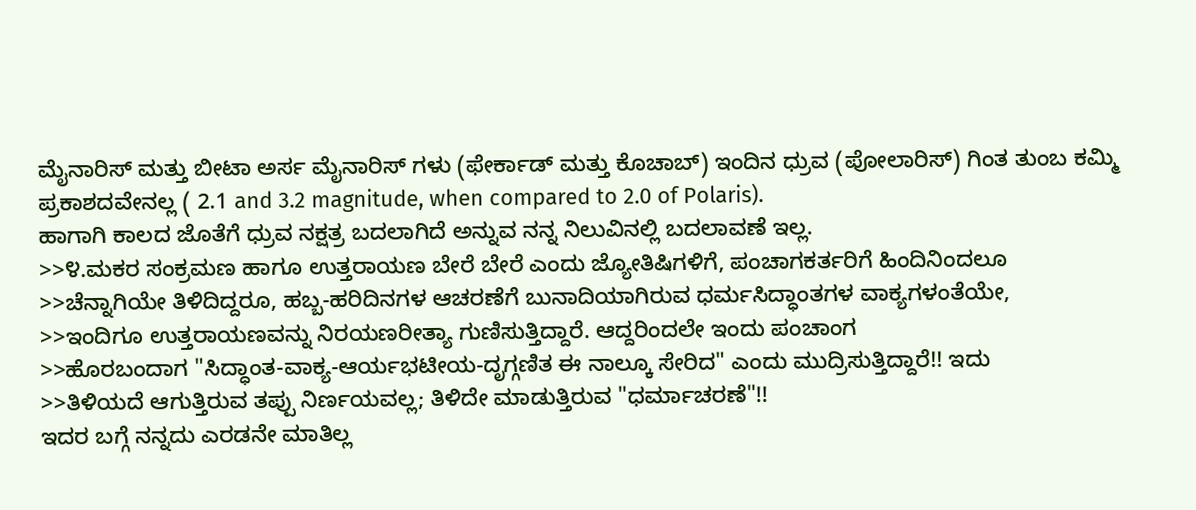ಮೈನಾರಿಸ್ ಮತ್ತು ಬೀಟಾ ಅರ್ಸ ಮೈನಾರಿಸ್ ಗಳು (ಫೇರ್ಕಾಡ್ ಮತ್ತು ಕೊಚಾಬ್) ಇಂದಿನ ಧ್ರುವ (ಪೋಲಾರಿಸ್) ಗಿಂತ ತುಂಬ ಕಮ್ಮಿ ಪ್ರಕಾಶದವೇನಲ್ಲ ( 2.1 and 3.2 magnitude, when compared to 2.0 of Polaris).
ಹಾಗಾಗಿ ಕಾಲದ ಜೊತೆಗೆ ಧ್ರುವ ನಕ್ಷತ್ರ ಬದಲಾಗಿದೆ ಅನ್ನುವ ನನ್ನ ನಿಲುವಿನಲ್ಲಿ ಬದಲಾವಣೆ ಇಲ್ಲ.
>>೪.ಮಕರ ಸಂಕ್ರಮಣ ಹಾಗೂ ಉತ್ತರಾಯಣ ಬೇರೆ ಬೇರೆ ಎಂದು ಜ್ಯೋತಿಷಿಗಳಿಗೆ, ಪಂಚಾಗಕರ್ತರಿಗೆ ಹಿಂದಿನಿಂದಲೂ
>>ಚೆನ್ನಾಗಿಯೇ ತಿಳಿದಿದ್ದರೂ, ಹಬ್ಬ-ಹರಿದಿನಗಳ ಆಚರಣೆಗೆ ಬುನಾದಿಯಾಗಿರುವ ಧರ್ಮಸಿದ್ಧಾಂತಗಳ ವಾಕ್ಯಗಳಂತೆಯೇ,
>>ಇಂದಿಗೂ ಉತ್ತರಾಯಣವನ್ನು ನಿರಯಣರೀತ್ಯಾ ಗುಣಿಸುತ್ತಿದ್ದಾರೆ. ಆದ್ದರಿಂದಲೇ ಇಂದು ಪಂಚಾಂಗ
>>ಹೊರಬಂದಾಗ "ಸಿದ್ಧಾಂತ-ವಾಕ್ಯ-ಆರ್ಯಭಟೀಯ-ದೃಗ್ಗಣಿತ ಈ ನಾಲ್ಕೂ ಸೇರಿದ" ಎಂದು ಮುದ್ರಿಸುತ್ತಿದ್ದಾರೆ!! ಇದು
>>ತಿಳಿಯದೆ ಆಗುತ್ತಿರುವ ತಪ್ಪು ನಿರ್ಣಯವಲ್ಲ; ತಿಳಿದೇ ಮಾಡುತ್ತಿರುವ "ಧರ್ಮಾಚರಣೆ"!!
ಇದರ ಬಗ್ಗೆ ನನ್ನದು ಎರಡನೇ ಮಾತಿಲ್ಲ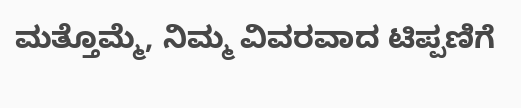ಮತ್ತೊಮ್ಮೆ, ನಿಮ್ಮ ವಿವರವಾದ ಟಿಪ್ಪಣಿಗೆ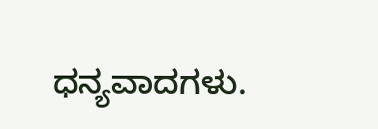ಧನ್ಯವಾದಗಳು.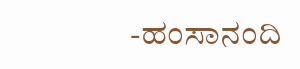-ಹಂಸಾನಂದಿ